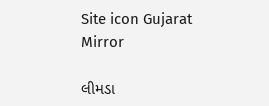Site icon Gujarat Mirror

લીમડા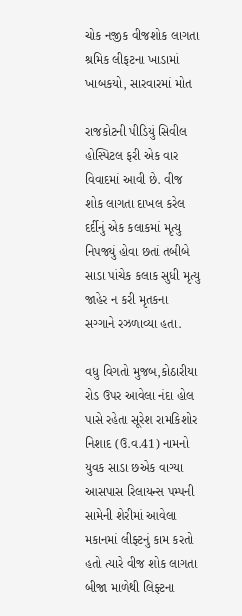ચોક નજીક વીજશોક લાગતા શ્રમિક લીફટના ખાડામાં ખાબકયો, સારવારમાં મોત

રાજકોટની પીડિયું સિવીલ હોસ્પિટલ ફરી એક વાર વિવાદમાં આવી છે. વીજ શોક લાગતા દાખલ કરેલ દર્દીનું એક કલાકમાં મૃત્યુ નિપજ્યું હોવા છતાં તબીબે સાડા પાંચેક કલાક સુધી મૃત્યુ જાહેર ન કરી મૃતકના સગ્ગાને રઝળાવ્યા હતા.

વધુ વિગતો મુજબ,કોઠારીયા રોડ ઉપર આવેલા નંદા હોલ પાસે રહેતા સૂરેશ રામકિશોર નિશાદ (ઉ.વ.41) નામનો યુવક સાડા છએક વાગ્યા આસપાસ રિલાયન્સ પમ્પની સામેની શેરીમાં આવેલા મકાનમાં લીફ્ટનું કામ કરતો હતો ત્યારે વીજ શોક લાગતા બીજા માળેથી લિફ્ટના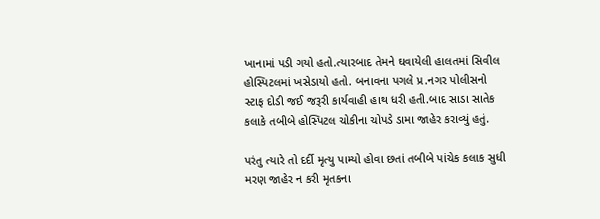ખાનામાં પડી ગયો હતો.ત્યારબાદ તેમને ઘવાયેલી હાલતમાં સિવીલ હોસ્પિટલમાં ખસેડાયો હતો. બનાવના પગલે પ્ર.નગર પોલીસનો સ્ટાફ દોડી જઈ જરૂરી કાર્યવાહી હાથ ધરી હતી.બાદ સાડા સાતેક કલાકે તબીબે હોસ્પિટલ ચોકીના ચોપડે ડામા જાહેર કરાવ્યું હતું.

પરંતુ ત્યારે તો દર્દી મૃત્યુ પામ્યો હોવા છતાં તબીબે પાંચેક કલાક સુધી મરણ જાહેર ન કરી મૃતકના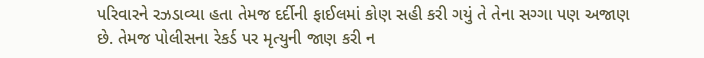પરિવારને રઝડાવ્યા હતા તેમજ દર્દીની ફાઈલમાં કોણ સહી કરી ગયું તે તેના સગ્ગા પણ અજાણ છે. તેમજ પોલીસના રેકર્ડ પર મૃત્યુની જાણ કરી ન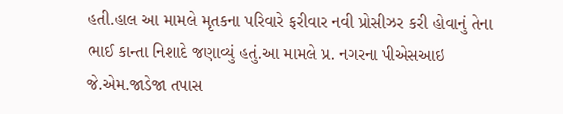હતી.હાલ આ મામલે મૃતકના પરિવારે ફરીવાર નવી પ્રોસીઝર કરી હોવાનું તેના ભાઈ કાન્તા નિશાદે જણાવ્યું હતું.આ મામલે પ્ર. નગરના પીએસઆઇ જે.એમ.જાડેજા તપાસ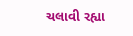ચલાવી રહ્યા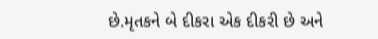છે.મૃતકને બે દીકરા એક દીકરી છે અને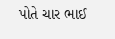પોતે ચાર ભાઈ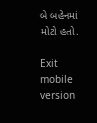બે બહેનમાં મોટો હતો.

Exit mobile version